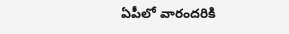ఏపీలో వారందరికి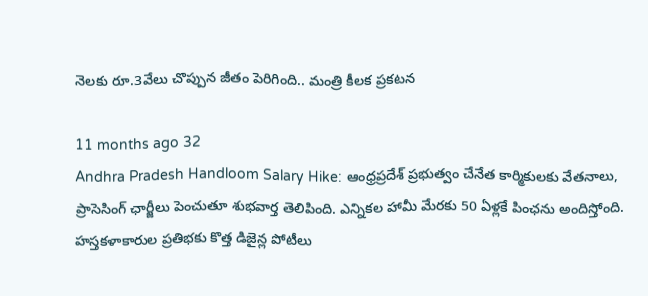నెలకు రూ.3వేలు చొప్పున జీతం పెరిగింది.. మంత్రి కీలక ప్రకటన

11 months ago 32
Andhra Pradesh Handloom Salary Hike: ఆంధ్రప్రదేశ్ ప్రభుత్వం చేనేత కార్మికులకు వేతనాలు, ప్రాసెసింగ్ ఛార్జీలు పెంచుతూ శుభవార్త తెలిపింది. ఎన్నికల హామీ మేరకు 50 ఏళ్లకే పింఛను అందిస్తోంది. హస్తకళాకారుల ప్రతిభకు కొత్త డిజైన్ల పోటీలు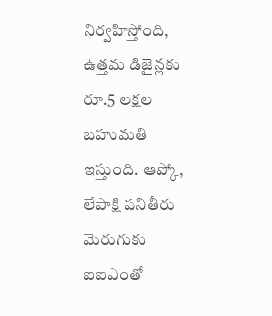నిర్వహిస్తోంది, ఉత్తమ డిజైన్లకు రూ.5 లక్షల బహుమతి ఇస్తుంది. ఆప్కో, లేపాక్షి పనితీరు మెరుగుకు ఐఐఎంతో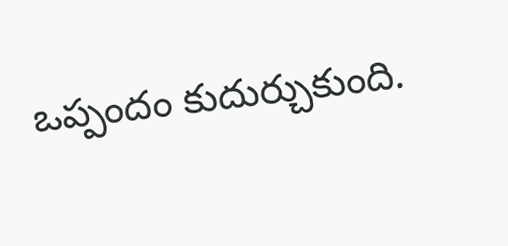ఒప్పందం కుదుర్చుకుంది.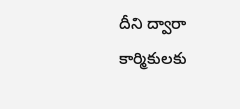దీని ద్వారా కార్మికులకు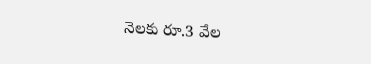నెలకు రూ.3 వేల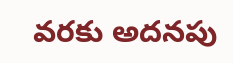వరకు అదనపు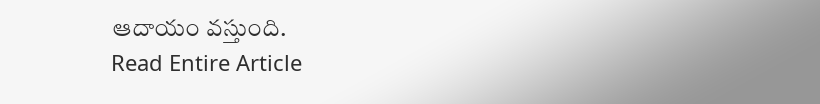ఆదాయం వస్తుంది.
Read Entire Article